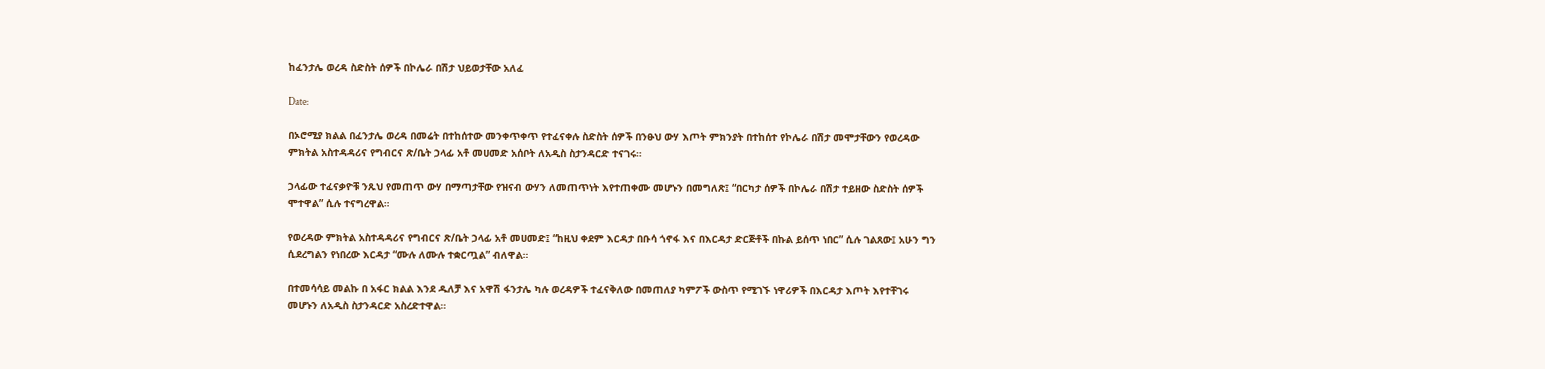ከፈንታሌ ወረዳ ስድስት ሰዎች በኮሌራ በሽታ ህይወታቸው አለፈ

Date:

በኦሮሚያ ክልል በፈንታሌ ወረዳ በመሬት በተከሰተው መንቀጥቀጥ የተፈናቀሉ ስድስት ሰዎች በንፁህ ውሃ እጦት ምክንያት በተከሰተ የኮሌራ በሽታ መሞታቸውን የወረዳው ምክትል አስተዳዳሪና የግብርና ጽ/ቤት ኃላፊ አቶ መሀመድ አሰቦት ለአዲስ ስታንዳርድ ተናገሩ።

ኃላፊው ተፈናቃዮቹ ንጹህ የመጠጥ ውሃ በማጣታቸው የዝናብ ውሃን ለመጠጥነት እየተጠቀሙ መሆኑን በመግለጽ፤ “በርካታ ሰዎች በኮሌራ በሽታ ተይዘው ስድስት ሰዎች ሞተዋል” ሲሉ ተናግረዋል።

የወረዳው ምክትል አስተዳዳሪና የግብርና ጽ/ቤት ኃላፊ አቶ መሀመድ፤ “ከዚህ ቀደም እርዳታ በቡሳ ጎኖፋ እና በእርዳታ ድርጅቶች በኩል ይሰጥ ነበር” ሲሉ ገልጸው፤ አሁን ግን ሲደረግልን የነበረው እርዳታ “ሙሉ ለሙሉ ተቋርጧል” ብለዋል።

በተመሳሳይ መልኩ በ አፋር ክልል እንደ ዱለቻ እና አዋሽ ፋንታሌ ካሉ ወረዳዎች ተፈናቅለው በመጠለያ ካምፖች ውስጥ የሚገኙ ነዋሪዎች በእርዳታ እጦት እየተቸገሩ መሆኑን ለአዲስ ስታንዳርድ አስረድተዋል።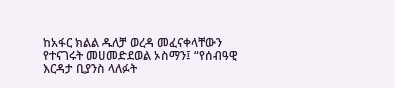ከአፋር ክልል ዱለቻ ወረዳ መፈናቀላቸውን የተናገሩት መሀመድደወል ኦስማን፤ “የሰብዓዊ እርዳታ ቢያንስ ላለፉት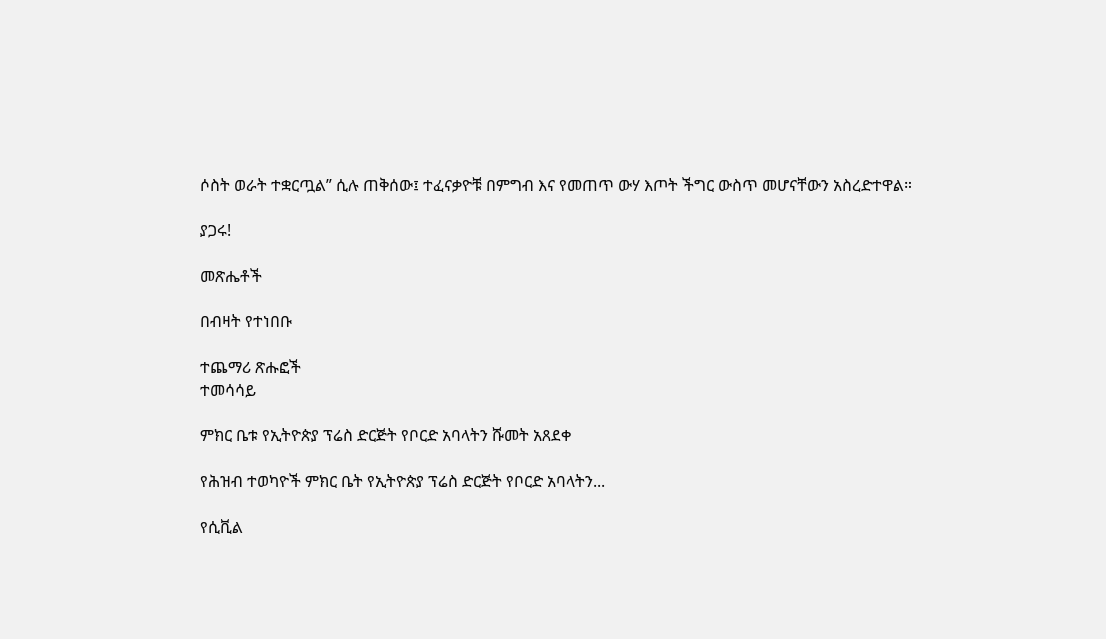ሶስት ወራት ተቋርጧል” ሲሉ ጠቅሰው፤ ተፈናቃዮቹ በምግብ እና የመጠጥ ውሃ እጦት ችግር ውስጥ መሆናቸውን አስረድተዋል።

ያጋሩ!

መጽሔቶች

በብዛት የተነበቡ

ተጨማሪ ጽሑፎች
ተመሳሳይ

ምክር ቤቱ የኢትዮጵያ ፕሬስ ድርጅት የቦርድ አባላትን ሹመት አጸደቀ

የሕዝብ ተወካዮች ምክር ቤት የኢትዮጵያ ፕሬስ ድርጅት የቦርድ አባላትን...

የሲቪል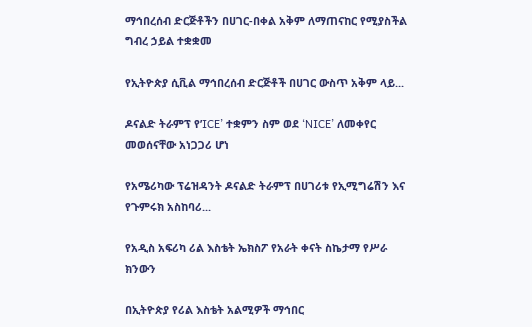ማኅበረሰብ ድርጅቶችን በሀገር-በቀል አቅም ለማጠናከር የሚያስችል ግብረ ኃይል ተቋቋመ

የኢትዮጵያ ሲቪል ማኅበረሰብ ድርጅቶች በሀገር ውስጥ አቅም ላይ...

ዶናልድ ትራምፕ የ’ICE’ ተቋምን ስም ወደ ‘NICE’ ለመቀየር መወሰናቸው አነጋጋሪ ሆነ

የአሜሪካው ፕሬዝዳንት ዶናልድ ትራምፕ በሀገሪቱ የኢሚግሬሽን እና የጉምሩክ አስከባሪ...

የአዲስ አፍሪካ ሪል እስቴት ኤክስፖ የአራት ቀናት ስኬታማ የሥራ ክንውን

በኢትዮጵያ የሪል እስቴት አልሚዎች ማኅበር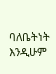ባለቤትነት እንዲሁም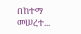በከተማ መሠረተ...